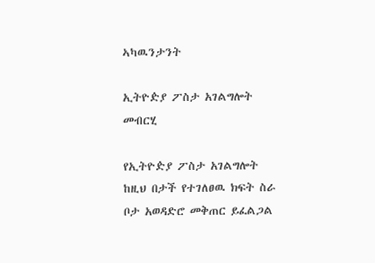ኣካዉንታንት

ኢትዮዽያ ፖስታ አገልግሎት
መብርሂ

የኢትዮዽያ ፖስታ አገልግሎት ከዚህ በታች የተገለፀዉ ክፍት ስራ ቦታ አወዳድሮ መቅጠር ይፈልጋል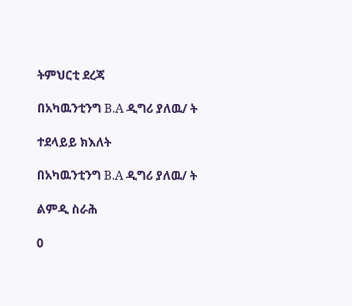ትምህርቲ ደረጃ

በአካዉንቲንግ B.A ዲግሪ ያለዉ/ ት

ተደላይይ ክእለት

በአካዉንቲንግ B.A ዲግሪ ያለዉ/ ት

ልምዲ ስራሕ

0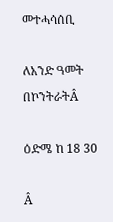መተሓሳሰቢ

ለአንድ ዓመት በኮንትራትÂ

ዕድሜ ከ 18 30

Â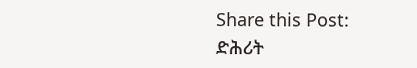Share this Post:
ድሕሪት